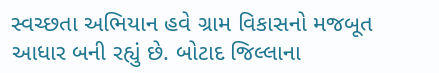સ્વચ્છતા અભિયાન હવે ગ્રામ વિકાસનો મજબૂત આધાર બની રહ્યું છે. બોટાદ જિલ્લાના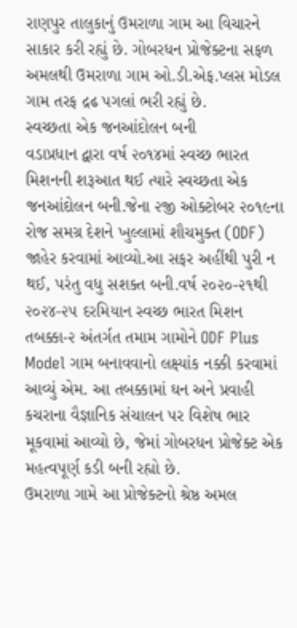રાણપુર તાલુકાનું ઉમરાળા ગામ આ વિચારને સાકાર કરી રહ્યું છે. ગોબરધન પ્રોજેક્ટના સફળ અમલથી ઉમરાળા ગામ ઓ.ડી.એફ.પ્લસ મોડલ ગામ તરફ દ્રઢ પગલાં ભરી રહ્યું છે.
સ્વચ્છતા એક જનઆંદોલન બની
વડાપ્રધાન દ્વારા વર્ષ ૨૦૧૪માં સ્વચ્છ ભારત મિશનની શરૂઆત થઈ ત્યારે સ્વચ્છતા એક જનઆંદોલન બની.જેના ૨જી ઓક્ટોબર ૨૦૧૯ના રોજ સમગ્ર દેશને ખુલ્લામાં શૌચમુક્ત (ODF) જાહેર કરવામાં આવ્યો.આ સફર અહીંથી પુરી ન થઈ, પરંતુ વધુ સશક્ત બની.વર્ષ ૨૦૨૦-૨૧થી ૨૦૨૪-૨૫ દરમિયાન સ્વચ્છ ભારત મિશન તબક્કા-૨ અંતર્ગત તમામ ગામોને ODF Plus Model ગામ બનાવવાનો લક્ષ્યાંક નક્કી કરવામાં આવ્યું એમ. આ તબક્કામાં ઘન અને પ્રવાહી કચરાના વૈજ્ઞાનિક સંચાલન પર વિશેષ ભાર મૂકવામાં આવ્યો છે, જેમાં ગોબરધન પ્રોજેક્ટ એક મહત્વપૂર્ણ કડી બની રહ્યો છે.
ઉમરાળા ગામે આ પ્રોજેક્ટનો શ્રેષ્ઠ અમલ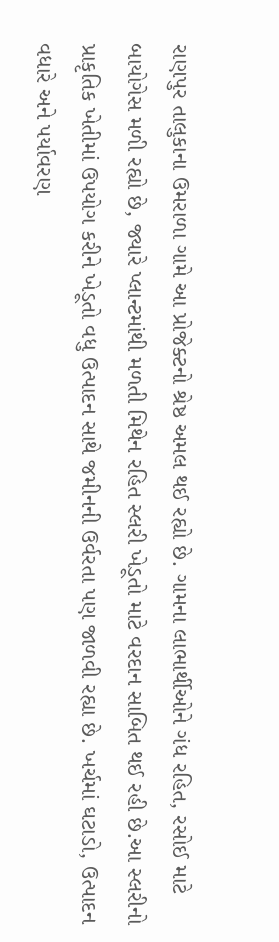રાણપુર તાલુકાના ઉમરાળા ગામે આ પ્રોજેક્ટનો શ્રેષ્ઠ અમલ થઈ રહ્યો છે. ગામના લાભાર્થીઓને ગંધ રહિત, રસોઈ માટે બાયોગેસ મળી રહ્યો છે, જ્યારે પ્લાન્ટમાંથી મળતી મિથેન રહિત સ્લરી ખેડૂતો માટે વરદાન સાબિત થઈ રહી છે.આ સ્લરીનો પ્રાકૃતિક ખેતીમાં ઉપયોગ કરીને ખેડૂતો વધુ ઉત્પાદન સાથે જમીનની ઉર્વરતા પણ જાળવી રહ્યા છે. ખર્ચમાં ઘટાડો, ઉત્પાદન વધારે અને પર્યાવરણ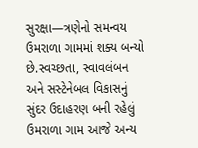સુરક્ષા—ત્રણેનો સમન્વય ઉમરાળા ગામમાં શક્ય બન્યો છે.સ્વચ્છતા, સ્વાવલંબન અને સસ્ટેનેબલ વિકાસનું સુંદર ઉદાહરણ બની રહેલું ઉમરાળા ગામ આજે અન્ય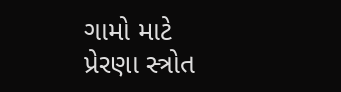ગામો માટે પ્રેરણા સ્ત્રોત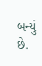બન્યું છે.